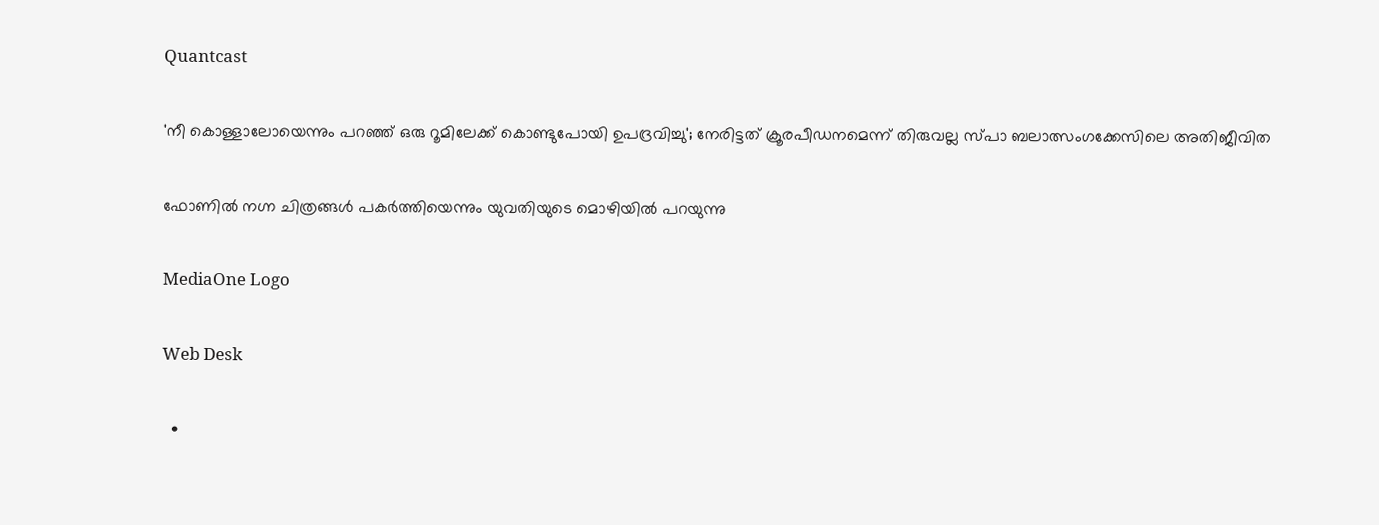Quantcast

'നീ കൊള്ളാലോയെന്നും പറഞ്ഞ് ഒരു റൂമിലേക്ക് കൊണ്ടുപോയി ഉപദ്രവിച്ചു'; നേരിട്ടത് ക്രൂരപീഡനമെന്ന് തിരുവല്ല സ്പാ ബലാത്സംഗക്കേസിലെ അതിജീവിത

ഫോണിൽ നഗ്ന ചിത്രങ്ങൾ പകർത്തിയെന്നും യുവതിയുടെ മൊഴിയിൽ പറയുന്നു

MediaOne Logo

Web Desk

  •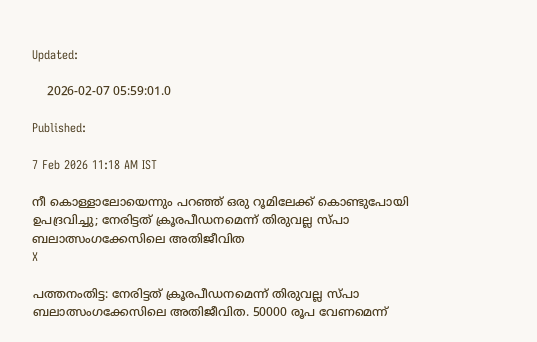Updated:

    2026-02-07 05:59:01.0

Published:

7 Feb 2026 11:18 AM IST

നീ കൊള്ളാലോയെന്നും പറഞ്ഞ് ഒരു റൂമിലേക്ക് കൊണ്ടുപോയി  ഉപദ്രവിച്ചു; നേരിട്ടത് ക്രൂരപീഡനമെന്ന് തിരുവല്ല സ്പാ ബലാത്സംഗക്കേസിലെ അതിജീവിത
X

പത്തനംതിട്ട: നേരിട്ടത് ക്രൂരപീഡനമെന്ന് തിരുവല്ല സ്പാ ബലാത്സംഗക്കേസിലെ അതിജീവിത. 50000 രൂപ വേണമെന്ന്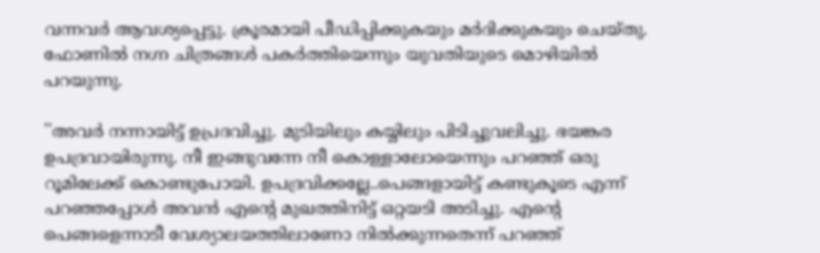വന്നവർ ആവശ്യപ്പെട്ടു. ക്രൂരമായി പീഡിപ്പിക്കുകയും മർദിക്കുകയും ചെയ്തു. ഫോണിൽ നഗ്ന ചിത്രങ്ങൾ പകർത്തിയെന്നും യുവതിയുടെ മൊഴിയിൽ പറയുന്നു.

''അവര്‍ നന്നായിട്ട് ഉപ്രദവിച്ചു. മുടിയിലും കയ്യിലും പിടിച്ചുവലിച്ചു. ഭയങ്കര ഉപദ്രവായിരുന്നു. നീ ഇങ്ങുവന്നേ നീ കൊള്ളാലോയെന്നും പറഞ്ഞ് ഒരു റൂമിലേക്ക് കൊണ്ടുപോയി. ഉപദ്രവിക്കല്ലേ..പെങ്ങളായിട്ട് കണ്ടുകൂടെ എന്ന് പറഞ്ഞപ്പോൾ അവൻ എന്‍റെ മുഖത്തിനിട്ട് ഒറ്റയടി അടിച്ചു. എന്‍റെ പെങ്ങളെന്നാടീ വേശ്യാലയത്തിലാണോ നിൽക്കുന്നതെന്ന് പറഞ്ഞ്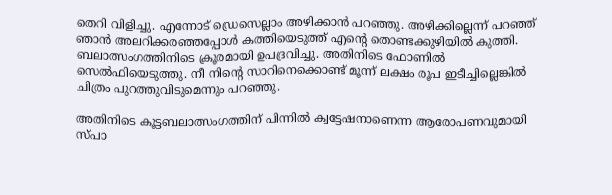തെറി വിളിച്ചു. എന്നോട് ഡ്രെസെല്ലാം അഴിക്കാൻ പറഞ്ഞു. അഴിക്കില്ലെന്ന് പറഞ്ഞ് ഞാൻ അലറിക്കരഞ്ഞപ്പോൾ കത്തിയെടുത്ത് എന്‍റെ തൊണ്ടക്കുഴിയിൽ കുത്തി. ബലാത്സംഗത്തിനിടെ ക്രൂരമായി ഉപദ്രവിച്ചു. അതിനിടെ ഫോണിൽ സെൽഫിയെടുത്തു. നീ നിന്‍റെ സാറിനെക്കൊണ്ട് മൂന്ന് ലക്ഷം രൂപ ഇടീച്ചില്ലെങ്കിൽ ചിത്രം പുറത്തുവിടുമെന്നും പറഞ്ഞു.

അതിനിടെ കൂട്ടബലാത്സംഗത്തിന് പിന്നിൽ ക്വട്ടേഷനാണെന്ന ആരോപണവുമായി സ്പാ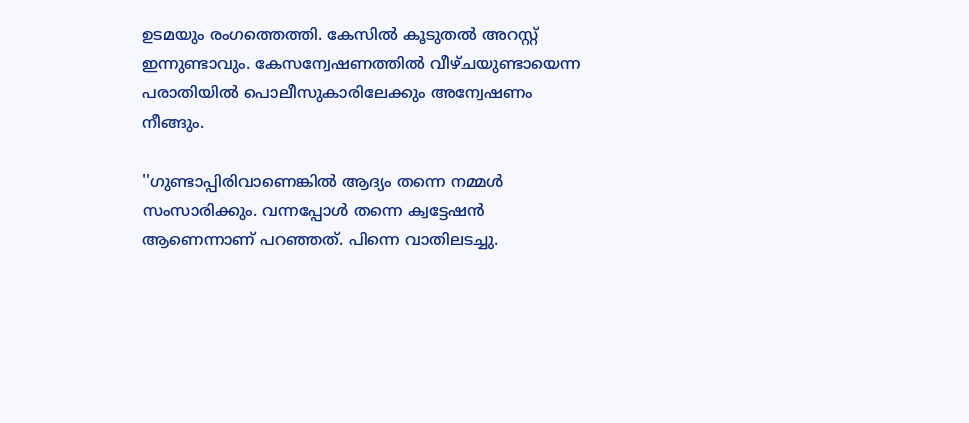ഉടമയും രംഗത്തെത്തി. കേസിൽ കൂടുതൽ അറസ്റ്റ് ഇന്നുണ്ടാവും. കേസന്വേഷണത്തിൽ വീഴ്ചയുണ്ടായെന്ന പരാതിയിൽ പൊലീസുകാരിലേക്കും അന്വേഷണം നീങ്ങും.

''ഗുണ്ടാപ്പിരിവാണെങ്കിൽ ആദ്യം തന്നെ നമ്മൾ സംസാരിക്കും. വന്നപ്പോൾ തന്നെ ക്വട്ടേഷൻ ആണെന്നാണ് പറഞ്ഞത്. പിന്നെ വാതിലടച്ചു.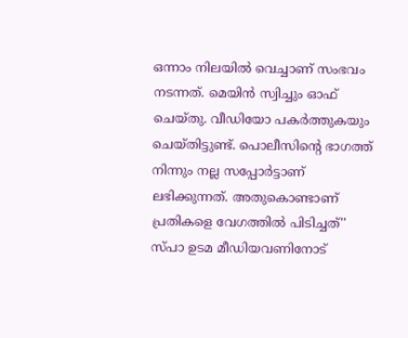ഒന്നാം നിലയിൽ വെച്ചാണ് സംഭവം നടന്നത്. മെയിൻ സ്വിച്ചും ഓഫ് ചെയ്തു. വീഡിയോ പകര്‍ത്തുകയും ചെയ്തിട്ടുണ്ട്. പൊലീസിന്‍റെ ഭാഗത്ത് നിന്നും നല്ല സപ്പോര്‍ട്ടാണ് ലഭിക്കുന്നത്. അതുകൊണ്ടാണ് പ്രതികളെ വേഗത്തിൽ പിടിച്ചത്'' സ്പാ ഉടമ മീഡിയവണിനോട്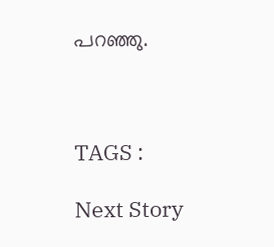പറഞ്ഞു.



TAGS :

Next Story